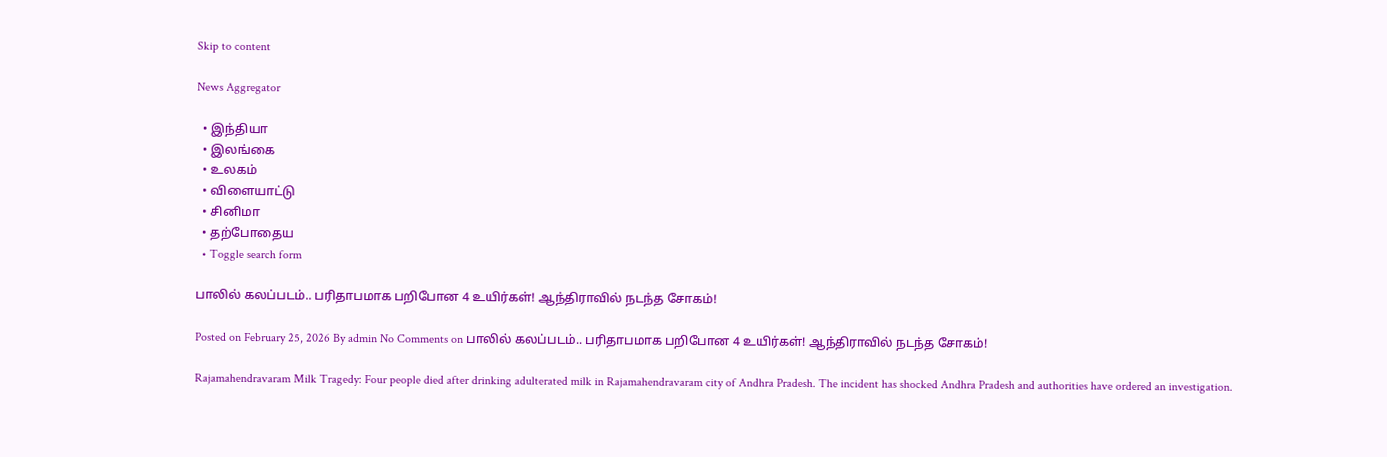Skip to content

News Aggregator

  • இந்தியா
  • இலங்கை
  • உலகம்
  • விளையாட்டு
  • சினிமா
  • தற்போதைய
  • Toggle search form

பாலில் கலப்படம்.. பரிதாபமாக பறிபோன 4 உயிர்கள்! ஆந்திராவில் நடந்த சோகம்!

Posted on February 25, 2026 By admin No Comments on பாலில் கலப்படம்.. பரிதாபமாக பறிபோன 4 உயிர்கள்! ஆந்திராவில் நடந்த சோகம்!

Rajamahendravaram Milk Tragedy: Four people died after drinking adulterated milk in Rajamahendravaram city of Andhra Pradesh. The incident has shocked Andhra Pradesh and authorities have ordered an investigation.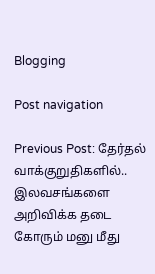Blogging

Post navigation

Previous Post: தேர்தல் வாக்குறுதிகளில்.. இலவசங்களை அறிவிக்க தடை கோரும் மனு மீது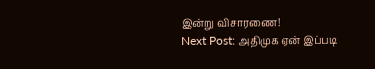இன்று விசாரணை!
Next Post: அதிமுக ஏன் இப்படி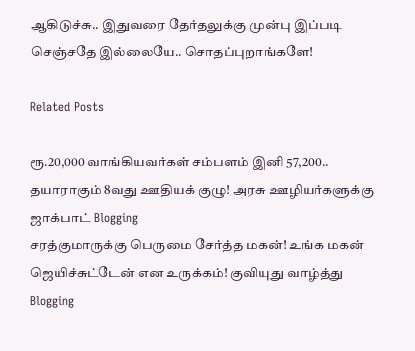ஆகிடுச்சு.. இதுவரை தேர்தலுக்கு முன்பு இப்படி செஞ்சதே இல்லையே.. சொதப்புறாங்களே!

Related Posts

ரூ.20,000 வாங்கியவர்கள் சம்பளம் இனி 57,200.. தயாராகும் 8வது ஊதியக் குழு! அரசு ஊழியர்களுக்கு ஜாக்பாட் Blogging
சரத்குமாருக்கு பெருமை சேர்த்த மகன்! உங்க மகன் ஜெயிச்சுட்டேன் என உருக்கம்! குவியுது வாழ்த்து Blogging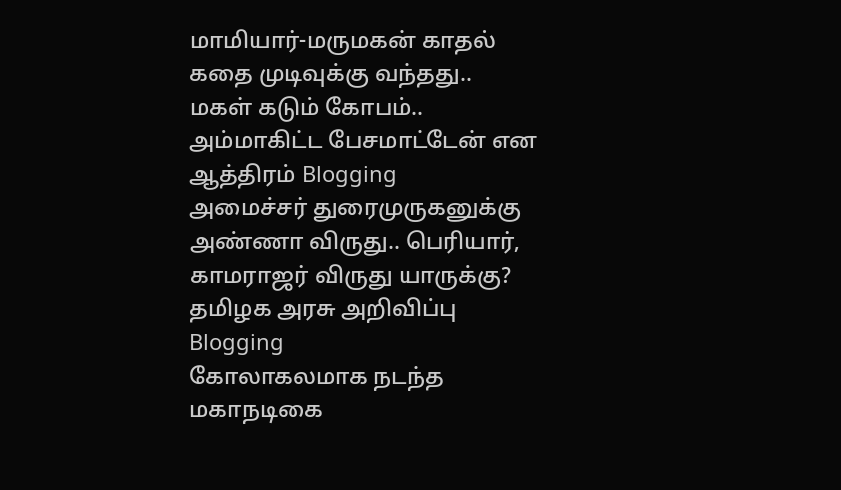மாமியார்-மருமகன் காதல் கதை முடிவுக்கு வந்தது.. மகள் கடும் கோபம்.. அம்மாகிட்ட பேசமாட்டேன் என ஆத்திரம் Blogging
அமைச்சர் துரைமுருகனுக்கு அண்ணா விருது.. பெரியார், காமராஜர் விருது யாருக்கு? தமிழக அரசு அறிவிப்பு Blogging
கோலாகலமாக நடந்த மகாநடிகை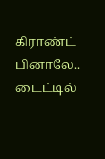கிராண்ட் பினாலே.. டைட்டில்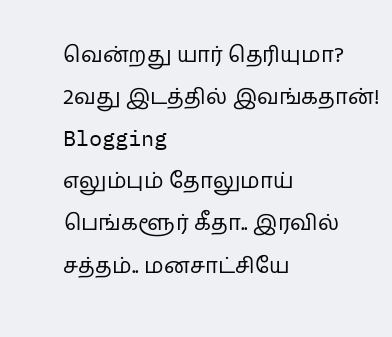வென்றது யார் தெரியுமா? 2வது இடத்தில் இவங்கதான்! Blogging
எலும்பும் தோலுமாய் பெங்களூர் கீதா.. இரவில் சத்தம்.. மனசாட்சியே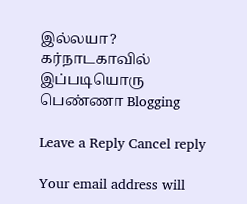இல்லயா? கர்நாடகாவில் இப்படியொரு பெண்ணா Blogging

Leave a Reply Cancel reply

Your email address will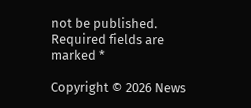not be published. Required fields are marked *

Copyright © 2026 News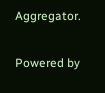Aggregator.

Powered by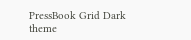PressBook Grid Dark theme